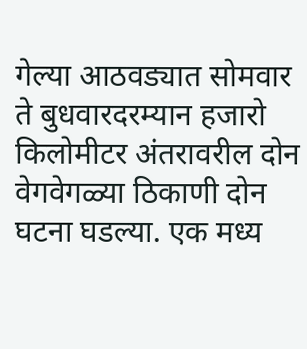गेल्या आठवड्यात सोमवार ते बुधवारदरम्यान हजारो किलोमीटर अंतरावरील दोन वेगवेगळ्या ठिकाणी दोन घटना घडल्या. एक मध्य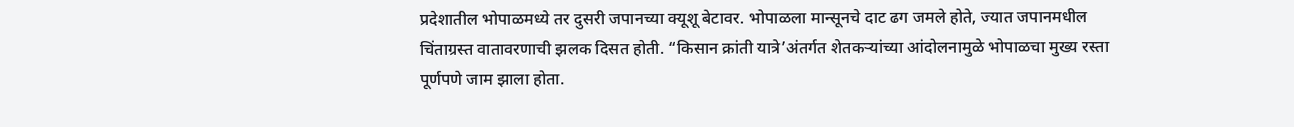प्रदेशातील भोपाळमध्ये तर दुसरी जपानच्या क्यूशू बेटावर. भोपाळला मान्सूनचे दाट ढग जमले होते, ज्यात जपानमधील चिंताग्रस्त वातावरणाची झलक दिसत होती. “किसान क्रांती यात्रे’अंतर्गत शेतकऱ्यांच्या आंदोलनामुळे भोपाळचा मुख्य रस्ता पूर्णपणे जाम झाला होता.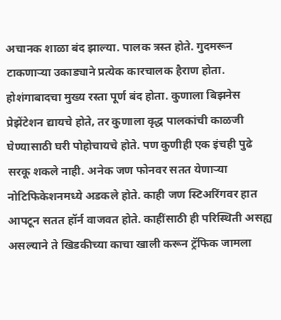अचानक शाळा बंद झाल्या. पालक त्रस्त होते. गुदमरून टाकणाऱ्या उकाड्याने प्रत्येक कारचालक हैराण होता. होशंगाबादचा मुख्य रस्ता पूर्ण बंद होता. कुणाला बिझनेस प्रेझेंटेशन द्यायचे होते, तर कुणाला वृद्ध पालकांची काळजी घेण्यासाठी घरी पोहोचायचे होते. पण कुणीही एक इंचही पुढे सरकू शकले नाही. अनेक जण फोनवर सतत येणाऱ्या नोटिफिकेशनमध्ये अडकले होते. काही जण स्टिअरिंगवर हात आपटून सतत हॉर्न वाजवत होते. काहींसाठी ही परिस्थिती असह्य असल्याने ते खिडकीच्या काचा खाली करून ट्रॅफिक जामला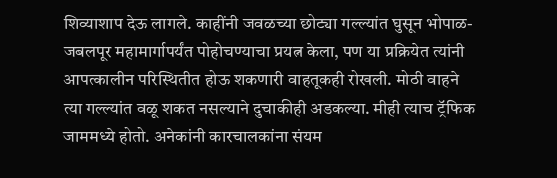शिव्याशाप देऊ लागले. काहींनी जवळच्या छोट्या गल्ल्यांत घुसून भोपाळ-जबलपूर महामार्गापर्यंत पोहोचण्याचा प्रयत्न केला, पण या प्रक्रियेत त्यांनी आपत्कालीन परिस्थितीत होऊ शकणारी वाहतूकही रोखली. मोठी वाहने त्या गल्ल्यांत वळू शकत नसल्याने दुचाकीही अडकल्या. मीही त्याच ट्रॅफिक जाममध्ये होतो. अनेकांनी कारचालकांना संयम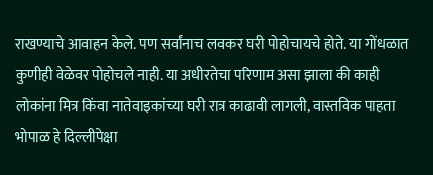राखण्याचे आवाहन केले. पण सर्वांनाच लवकर घरी पोहोचायचे होते. या गोंधळात कुणीही वेळेवर पोहोचले नाही. या अधीरतेचा परिणाम असा झाला की काही लोकांना मित्र किंवा नातेवाइकांच्या घरी रात्र काढावी लागली, वास्तविक पाहता भोपाळ हे दिल्लीपेक्षा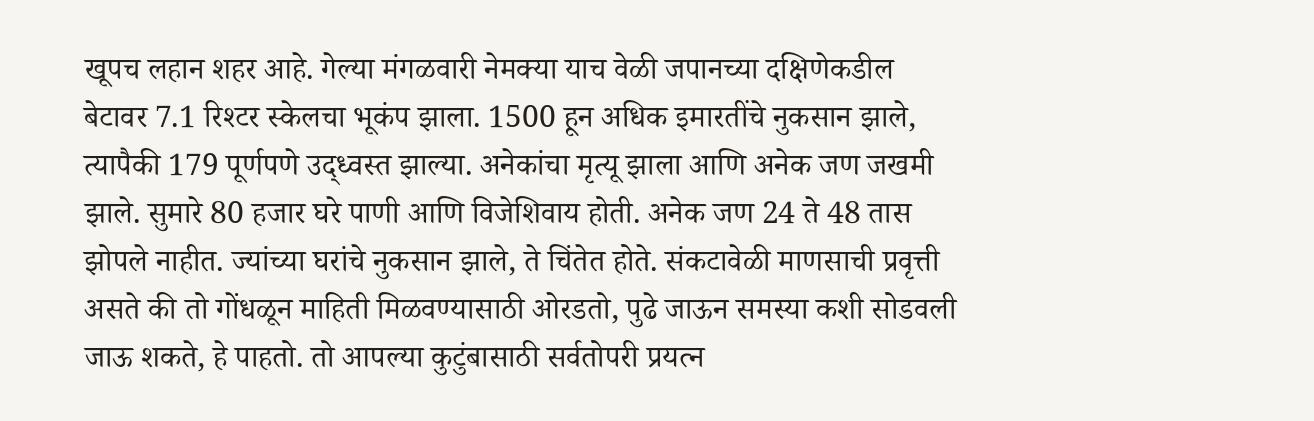खूपच लहान शहर आहे. गेल्या मंगळवारी नेमक्या याच वेळी जपानच्या दक्षिणेकडील बेटावर 7.1 रिश्टर स्केलचा भूकंप झाला. 1500 हून अधिक इमारतींचे नुकसान झाले, त्यापैकी 179 पूर्णपणे उद्ध्वस्त झाल्या. अनेकांचा मृत्यू झाला आणि अनेक जण जखमी झाले. सुमारे 80 हजार घरे पाणी आणि विजेशिवाय होती. अनेक जण 24 ते 48 तास झोपले नाहीत. ज्यांच्या घरांचे नुकसान झाले, ते चिंतेत होते. संकटावेळी माणसाची प्रवृत्ती असते की तो गोंधळून माहिती मिळवण्यासाठी ओरडतो, पुढे जाऊन समस्या कशी सोडवली जाऊ शकते, हे पाहतो. तो आपल्या कुटुंबासाठी सर्वतोपरी प्रयत्न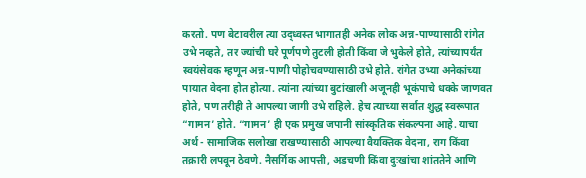करतो. पण बेटावरील त्या उद्ध्वस्त भागातही अनेक लोक अन्न-पाण्यासाठी रांगेत उभे नव्हते, तर ज्यांची घरे पूर्णपणे तुटली होती किंवा जे भुकेले होते, त्यांच्यापर्यंत स्वयंसेवक म्हणून अन्न-पाणी पोहोचवण्यासाठी उभे होते. रांगेत उभ्या अनेकांच्या पायात वेदना होत होत्या. त्यांना त्यांच्या बुटांखाली अजूनही भूकंपाचे धक्के जाणवत होते, पण तरीही ते आपल्या जागी उभे राहिले. हेच त्याच्या सर्वात शुद्ध स्वरूपात “गामन’ होते. “गामन’ ही एक प्रमुख जपानी सांस्कृतिक संकल्पना आहे. याचा अर्थ - सामाजिक सलोखा राखण्यासाठी आपल्या वैयक्तिक वेदना, राग किंवा तक्रारी लपवून ठेवणे. नैसर्गिक आपत्ती, अडचणी किंवा दुःखांचा शांततेने आणि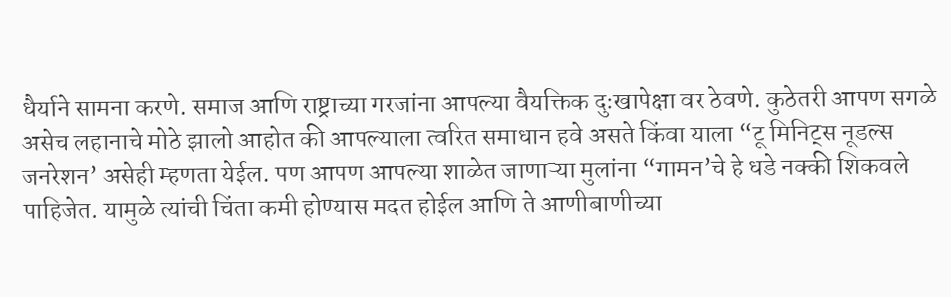धैर्याने सामना करणे. समाज आणि राष्ट्राच्या गरजांना आपल्या वैयक्तिक दुःखापेक्षा वर ठेवणे. कुठेतरी आपण सगळे असेच लहानाचे मोठे झालो आहोत की आपल्याला त्वरित समाधान हवे असते किंवा याला “टू मिनिट्स नूडल्स जनरेशन’ असेही म्हणता येईल. पण आपण आपल्या शाळेत जाणाऱ्या मुलांना “गामन’चे हे धडे नक्की शिकवले पाहिजेत. यामुळे त्यांची चिंता कमी होण्यास मदत होईल आणि ते आणीबाणीच्या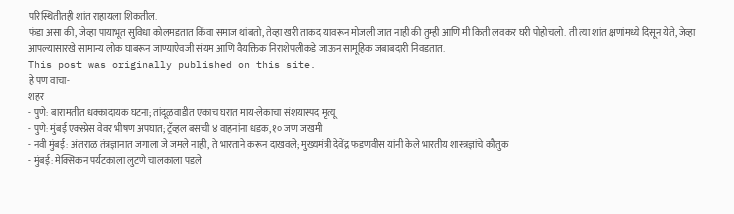परिस्थितीतही शांत राहायला शिकतील.
फंडा असा की, जेव्हा पायाभूत सुविधा कोलमडतात किंवा समाज थांबतो, तेव्हा खरी ताकद यावरून मोजली जात नाही की तुम्ही आणि मी किती लवकर घरी पोहोचलो. ती त्या शांत क्षणांमध्ये दिसून येते, जेव्हा आपल्यासारखे सामान्य लोक घाबरून जाण्याऐवजी संयम आणि वैयक्तिक निराशेपलीकडे जाऊन सामूहिक जबाबदारी निवडतात.
This post was originally published on this site.
हे पण वाचा-
शहर
- पुणे: बारामतीत धक्कादायक घटना; तांदूळवाडीत एकाच घरात माय-लेकाचा संशयास्पद मृत्यू
- पुणे: मुंबई एक्स्प्रेस वेवर भीषण अपघात; ट्रॅव्हल बसची ४ वाहनांना धडक, १० जण जखमी
- नवी मुंबई: अंतराळ तंत्रज्ञानात जगाला जे जमले नाही, ते भारताने करून दाखवले; मुख्यमंत्री देवेंद्र फडणवीस यांनी केले भारतीय शास्त्रज्ञांचे कौतुक
- मुंबई: मेक्सिकन पर्यटकाला लुटणे चालकाला पडले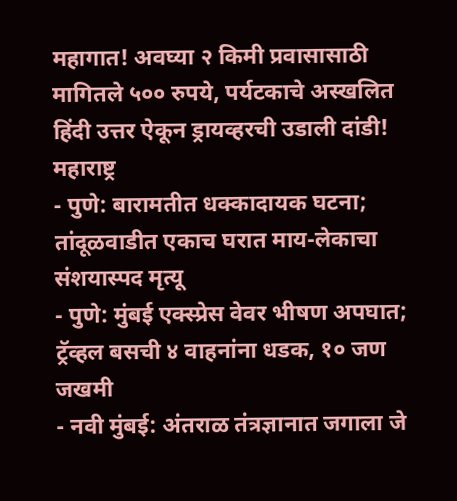महागात! अवघ्या २ किमी प्रवासासाठी मागितले ५०० रुपये, पर्यटकाचे अस्खलित हिंदी उत्तर ऐकून ड्रायव्हरची उडाली दांडी!
महाराष्ट्र
- पुणे: बारामतीत धक्कादायक घटना; तांदूळवाडीत एकाच घरात माय-लेकाचा संशयास्पद मृत्यू
- पुणे: मुंबई एक्स्प्रेस वेवर भीषण अपघात; ट्रॅव्हल बसची ४ वाहनांना धडक, १० जण जखमी
- नवी मुंबई: अंतराळ तंत्रज्ञानात जगाला जे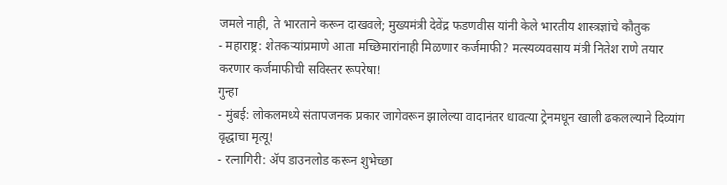जमले नाही, ते भारताने करून दाखवले; मुख्यमंत्री देवेंद्र फडणवीस यांनी केले भारतीय शास्त्रज्ञांचे कौतुक
- महाराष्ट्र: शेतकऱ्यांप्रमाणे आता मच्छिमारांनाही मिळणार कर्जमाफी? मत्स्यव्यवसाय मंत्री नितेश राणे तयार करणार कर्जमाफीची सविस्तर रूपरेषा!
गुन्हा
- मुंबई: लोकलमध्ये संतापजनक प्रकार जागेवरून झालेल्या वादानंतर धावत्या ट्रेनमधून खाली ढकलल्याने दिव्यांग वृद्धाचा मृत्यू!
- रत्नागिरी: ॲप डाउनलोड करून शुभेच्छा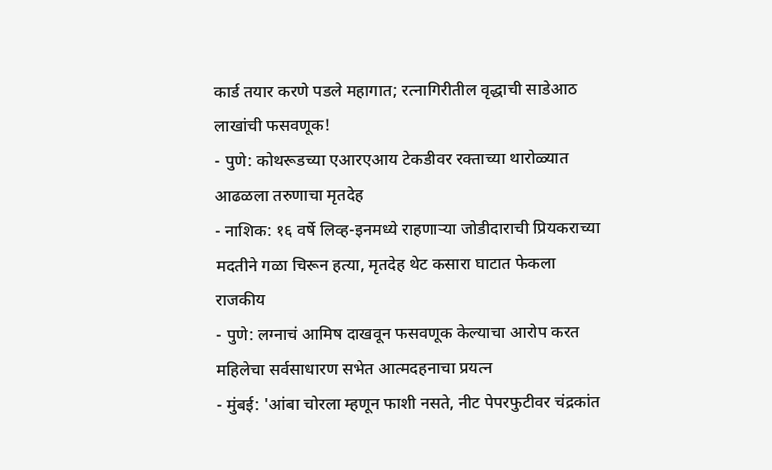कार्ड तयार करणे पडले महागात; रत्नागिरीतील वृद्धाची साडेआठ लाखांची फसवणूक!
- पुणे: कोथरूडच्या एआरएआय टेकडीवर रक्ताच्या थारोळ्यात आढळला तरुणाचा मृतदेह
- नाशिक: १६ वर्षे लिव्ह-इनमध्ये राहणाऱ्या जोडीदाराची प्रियकराच्या मदतीने गळा चिरून हत्या, मृतदेह थेट कसारा घाटात फेकला
राजकीय
- पुणे: लग्नाचं आमिष दाखवून फसवणूक केल्याचा आरोप करत महिलेचा सर्वसाधारण सभेत आत्मदहनाचा प्रयत्न
- मुंबई: 'आंबा चोरला म्हणून फाशी नसते, नीट पेपरफुटीवर चंद्रकांत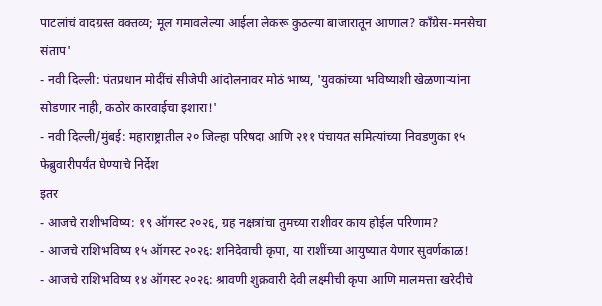पाटलांचं वादग्रस्त वक्तव्य; मूल गमावलेल्या आईला लेकरू कुठल्या बाजारातून आणाल? काँग्रेस-मनसेचा संताप'
- नवी दिल्ली: पंतप्रधान मोदींचं सीजेपी आंदोलनावर मोठं भाष्य, 'युवकांच्या भविष्याशी खेळणाऱ्यांना सोडणार नाही, कठोर कारवाईचा इशारा!'
- नवी दिल्ली/मुंबई: महाराष्ट्रातील २० जिल्हा परिषदा आणि २११ पंचायत समित्यांच्या निवडणुका १५ फेब्रुवारीपर्यंत घेण्याचे निर्देश
इतर
- आजचे राशीभविष्य: १९ ऑगस्ट २०२६, ग्रह नक्षत्रांचा तुमच्या राशीवर काय होईल परिणाम?
- आजचे राशिभविष्य १५ ऑगस्ट २०२६: शनिदेवाची कृपा, या राशींच्या आयुष्यात येणार सुवर्णकाळ!
- आजचे राशिभविष्य १४ ऑगस्ट २०२६: श्रावणी शुक्रवारी देवी लक्ष्मीची कृपा आणि मालमत्ता खरेदीचे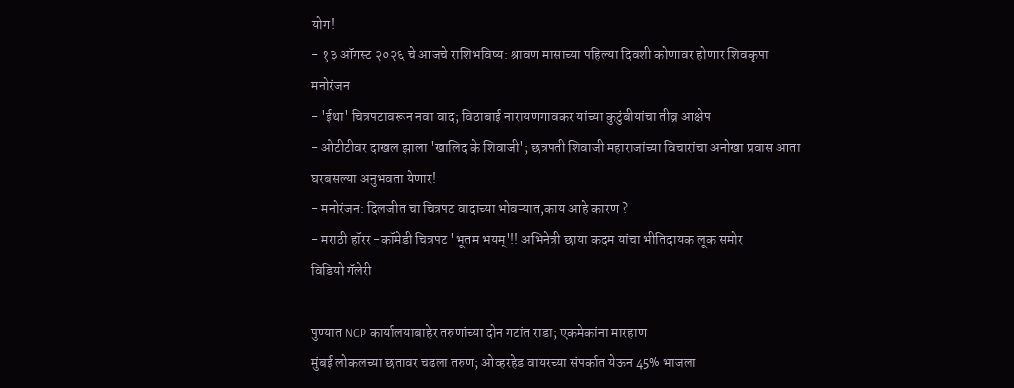योग!
- १३ ऑगस्ट २०२६ चे आजचे राशिभविष्य: श्रावण मासाच्या पहिल्या दिवशी कोणावर होणार शिवकृपा
मनोरंजन
- 'ईथा' चित्रपटावरून नवा वाद; विठाबाई नारायणगावकर यांच्या कुटुंबीयांचा तीव्र आक्षेप
- ओटीटीवर दाखल झाला 'खालिद के शिवाजी'; छत्रपती शिवाजी महाराजांच्या विचारांचा अनोखा प्रवास आता घरबसल्या अनुभवता येणार!
- मनोरंजन: दिलजीत चा चित्रपट वादाच्या भोवऱ्यात,काय आहे कारण ?
- मराठी हॉरर -कॉमेडी चित्रपट 'भूतम भयम्'!! अभिनेत्री छाया कदम यांचा भीतिदायक लूक समोर
विडियो गॅलेरी

पुण्यात NCP कार्यालयाबाहेर तरुणांच्या दोन गटांत राडा; एकमेकांना मारहाण
मुंबई लोकलच्या छतावर चढला तरुण; ओव्हरहेड वायरच्या संपर्कात येऊन 45% भाजला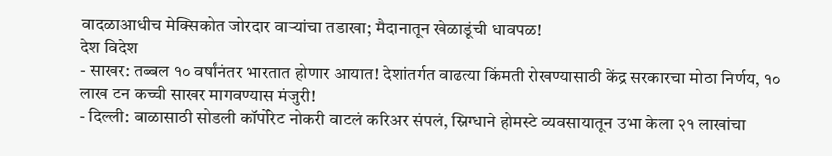वादळाआधीच मेक्सिकोत जोरदार वाऱ्यांचा तडाखा; मैदानातून खेळाडूंची धावपळ!
देश विदेश
- साखर: तब्बल १० वर्षांनंतर भारतात होणार आयात! देशांतर्गत वाढत्या किंमती रोखण्यासाठी केंद्र सरकारचा मोठा निर्णय, १० लाख टन कच्ची साखर मागवण्यास मंजुरी!
- दिल्ली: बाळासाठी सोडली कॉर्पोरेट नोकरी वाटलं करिअर संपलं, स्निग्धाने होमस्टे व्यवसायातून उभा केला २१ लाखांचा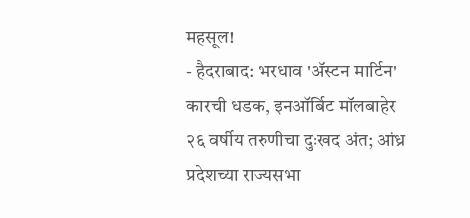महसूल!
- हैदराबाद: भरधाव 'ॲस्टन मार्टिन' कारची धडक, इनऑर्बिट मॉलबाहेर २६ वर्षीय तरुणीचा दुःखद अंत; आंध्र प्रदेशच्या राज्यसभा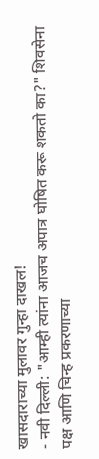खासदाराच्या मुलावर गुन्हा दाखल!
- नवी दिल्ली: "आम्ही त्यांना आजच अपात्र घोषित करू शकतो का?" शिवसेना पक्ष आणि चिन्ह प्रकरणाच्या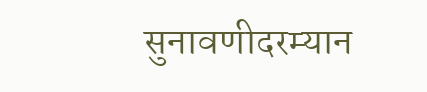सुनावणीदरम्यान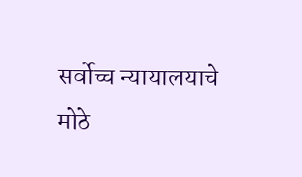सर्वोच्च न्यायालयाचे मोठे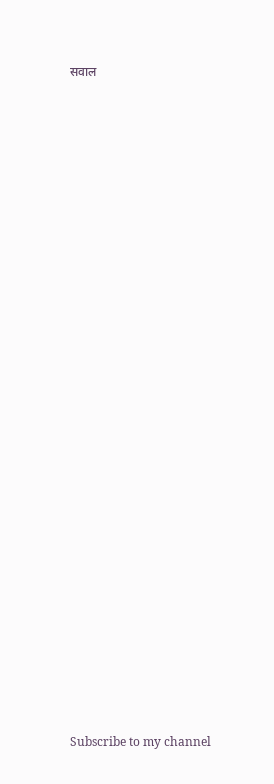सवाल

























Subscribe to my channel